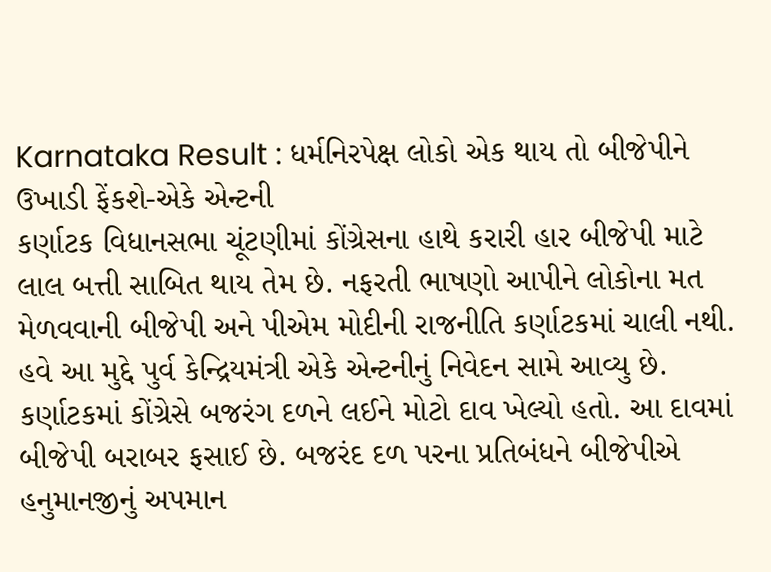Karnataka Result : ધર્મનિરપેક્ષ લોકો એક થાય તો બીજેપીને ઉખાડી ફેંકશે-એકે એન્ટની
કર્ણાટક વિધાનસભા ચૂંટણીમાં કોંગ્રેસના હાથે કરારી હાર બીજેપી માટે લાલ બત્તી સાબિત થાય તેમ છે. નફરતી ભાષણો આપીને લોકોના મત મેળવવાની બીજેપી અને પીએમ મોદીની રાજનીતિ કર્ણાટકમાં ચાલી નથી. હવે આ મુદ્દે પુર્વ કેન્દ્રિયમંત્રી એકે એન્ટનીનું નિવેદન સામે આવ્યુ છે.
કર્ણાટકમાં કોંગ્રેસે બજરંગ દળને લઈને મોટો દાવ ખેલ્યો હતો. આ દાવમાં બીજેપી બરાબર ફસાઈ છે. બજરંદ દળ પરના પ્રતિબંધને બીજેપીએ હનુમાનજીનું અપમાન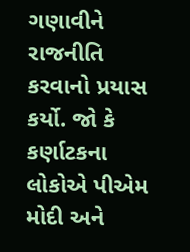ગણાવીને રાજનીતિ કરવાનો પ્રયાસ કર્યો. જો કે કર્ણાટકના લોકોએ પીએમ મોદી અને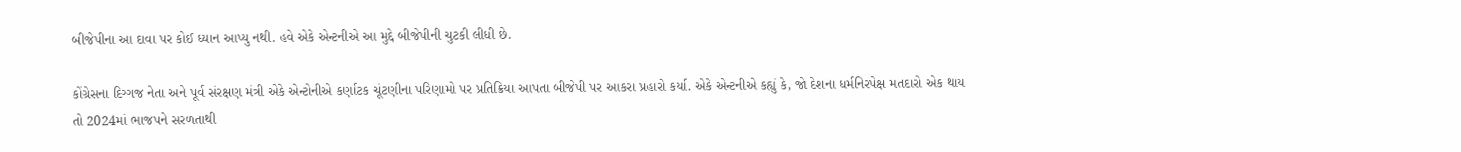બીજેપીના આ દાવા પર કોઈ ધ્યાન આપ્યુ નથી. હવે એકે એન્ટનીએ આ મુદ્દે બીજેપીની ચુટકી લીધી છે.

કોંગ્રેસના દિગ્ગજ નેતા અને પૂર્વ સંરક્ષણ મંત્રી એકે એન્ટોનીએ કર્ણાટક ચૂંટણીના પરિણામો પર પ્રતિક્રિયા આપતા બીજેપી પર આકરા પ્રહારો કર્યા. એકે એન્ટનીએ કહ્યું કે, જો દેશના ધર્મનિરપેક્ષ મતદારો એક થાય તો 2024માં ભાજપને સરળતાથી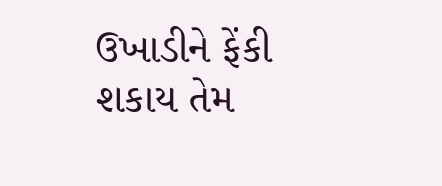ઉખાડીને ફેંકી શકાય તેમ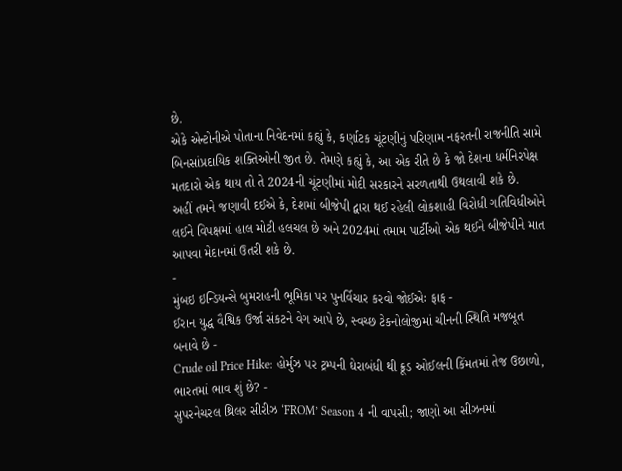છે.
એકે એન્ટોનીએ પોતાના નિવેદનમાં કહ્યું કે, કર્ણાટક ચૂંટણીનું પરિણામ નફરતની રાજનીતિ સામે બિનસાંપ્રદાયિક શક્તિઓની જીત છે. તેમણે કહ્યું કે, આ એક રીતે છે કે જો દેશના ધર્મનિરપેક્ષ મતદારો એક થાય તો તે 2024ની ચૂંટણીમાં મોદી સરકારને સરળતાથી ઉથલાવી શકે છે.
અહીં તમને જણાવી દઈએ કે, દેશમાં બીજેપી દ્વારા થઈ રહેલી લોકશાહી વિરોધી ગતિવિધીઓને લઈને વિપક્ષમાં હાલ મોટી હલચલ છે અને 2024માં તમામ પાર્ટીઓ એક થઈને બીજેપીને માત આપવા મેદાનમાં ઉતરી શકે છે.
-
મુંબઇ ઇન્ડિયન્સે બુમરાહની ભૂમિકા પર પુનર્વિચાર કરવો જોઈએઃ ફાફ -
ઈરાન યુદ્ધ વૈશ્વિક ઉર્જા સંકટને વેગ આપે છે, સ્વચ્છ ટેકનોલોજીમાં ચીનની સ્થિતિ મજબૂત બનાવે છે -
Crude oil Price Hike: હોર્મુઝ પર ટ્રમ્પની ઘેરાબંધી થી ક્રૂડ ઓઈલની કિંમતમાં તેજ ઉછાળો, ભારતમાં ભાવ શું છે? -
સુપરનેચરલ થ્રિલર સીરીઝ ‘FROM’ Season 4 ની વાપસી; જાણો આ સીઝનમાં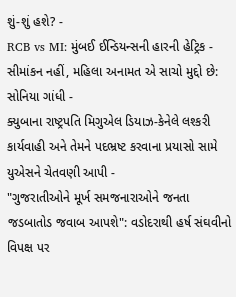શું-શું હશે? -
RCB vs MI: મુંબઈ ઈન્ડિયન્સની હારની હેટ્રિક -
સીમાંકન નહીં, મહિલા અનામત એ સાચો મુદ્દો છે: સોનિયા ગાંધી -
ક્યુબાના રાષ્ટ્રપતિ મિગુએલ ડિયાઝ-કેનેલે લશ્કરી કાર્યવાહી અને તેમને પદભ્રષ્ટ કરવાના પ્રયાસો સામે યુએસને ચેતવણી આપી -
"ગુજરાતીઓને મૂર્ખ સમજનારાઓને જનતા જડબાતોડ જવાબ આપશે": વડોદરાથી હર્ષ સંઘવીનો વિપક્ષ પર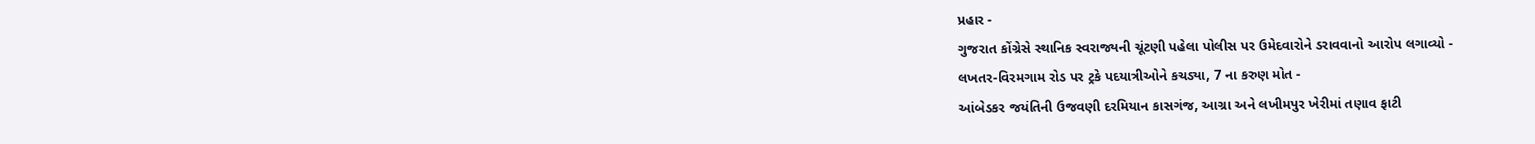પ્રહાર -
ગુજરાત કોંગ્રેસે સ્થાનિક સ્વરાજ્યની ચૂંટણી પહેલા પોલીસ પર ઉમેદવારોને ડરાવવાનો આરોપ લગાવ્યો -
લખતર-વિરમગામ રોડ પર ટ્રકે પદયાત્રીઓને કચડ્યા, 7 ના કરુણ મોત -
આંબેડકર જયંતિની ઉજવણી દરમિયાન કાસગંજ, આગ્રા અને લખીમપુર ખેરીમાં તણાવ ફાટી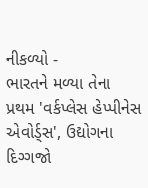નીકળ્યો -
ભારતને મળ્યા તેના પ્રથમ 'વર્કપ્લેસ હેપ્પીનેસ એવોર્ડ્સ', ઉદ્યોગના દિગ્ગજો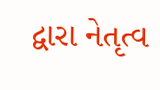દ્વારા નેતૃત્વ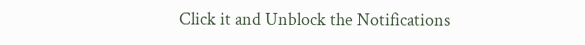Click it and Unblock the Notifications